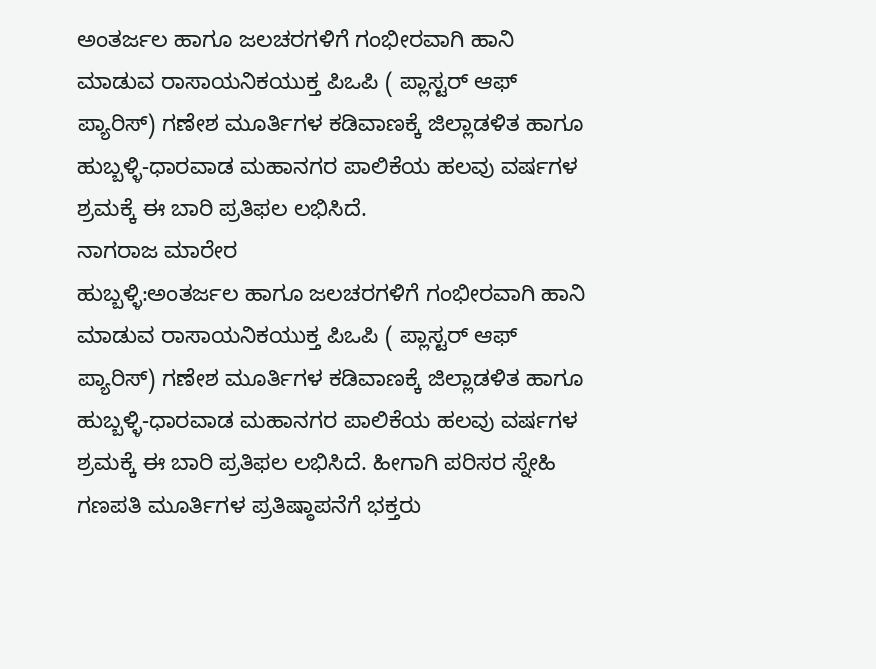ಅಂತರ್ಜಲ ಹಾಗೂ ಜಲಚರಗಳಿಗೆ ಗಂಭೀರವಾಗಿ ಹಾನಿ ಮಾಡುವ ರಾಸಾಯನಿಕಯುಕ್ತ ಪಿಒಪಿ ( ಪ್ಲಾಸ್ಟರ್ ಆಫ್ ಪ್ಯಾರಿಸ್) ಗಣೇಶ ಮೂರ್ತಿಗಳ ಕಡಿವಾಣಕ್ಕೆ ಜಿಲ್ಲಾಡಳಿತ ಹಾಗೂ ಹುಬ್ಬಳ್ಳಿ-ಧಾರವಾಡ ಮಹಾನಗರ ಪಾಲಿಕೆಯ ಹಲವು ವರ್ಷಗಳ ಶ್ರಮಕ್ಕೆ ಈ ಬಾರಿ ಪ್ರತಿಫಲ ಲಭಿಸಿದೆ.
ನಾಗರಾಜ ಮಾರೇರ
ಹುಬ್ಬಳ್ಳಿ:ಅಂತರ್ಜಲ ಹಾಗೂ ಜಲಚರಗಳಿಗೆ ಗಂಭೀರವಾಗಿ ಹಾನಿ ಮಾಡುವ ರಾಸಾಯನಿಕಯುಕ್ತ ಪಿಒಪಿ ( ಪ್ಲಾಸ್ಟರ್ ಆಫ್ ಪ್ಯಾರಿಸ್) ಗಣೇಶ ಮೂರ್ತಿಗಳ ಕಡಿವಾಣಕ್ಕೆ ಜಿಲ್ಲಾಡಳಿತ ಹಾಗೂ ಹುಬ್ಬಳ್ಳಿ-ಧಾರವಾಡ ಮಹಾನಗರ ಪಾಲಿಕೆಯ ಹಲವು ವರ್ಷಗಳ ಶ್ರಮಕ್ಕೆ ಈ ಬಾರಿ ಪ್ರತಿಫಲ ಲಭಿಸಿದೆ. ಹೀಗಾಗಿ ಪರಿಸರ ಸ್ನೇಹಿ ಗಣಪತಿ ಮೂರ್ತಿಗಳ ಪ್ರತಿಷ್ಠಾಪನೆಗೆ ಭಕ್ತರು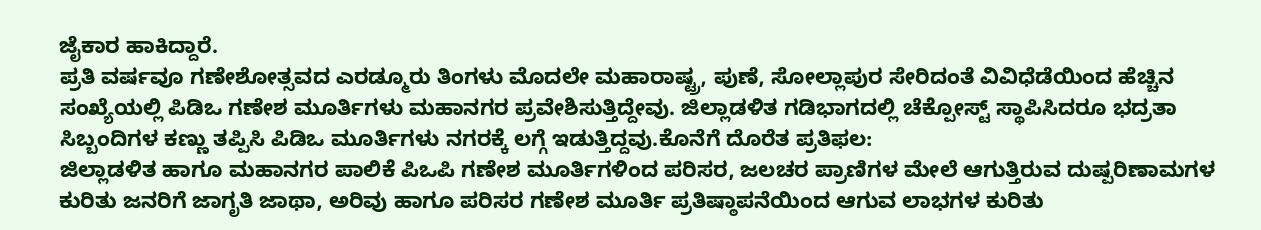ಜೈಕಾರ ಹಾಕಿದ್ದಾರೆ.
ಪ್ರತಿ ವರ್ಷವೂ ಗಣೇಶೋತ್ಸವದ ಎರಡ್ಮೂರು ತಿಂಗಳು ಮೊದಲೇ ಮಹಾರಾಷ್ಟ್ರ, ಪುಣೆ, ಸೋಲ್ಲಾಪುರ ಸೇರಿದಂತೆ ವಿವಿಧೆಡೆಯಿಂದ ಹೆಚ್ಚಿನ ಸಂಖ್ಯೆಯಲ್ಲಿ ಪಿಡಿಒ ಗಣೇಶ ಮೂರ್ತಿಗಳು ಮಹಾನಗರ ಪ್ರವೇಶಿಸುತ್ತಿದ್ದೇವು. ಜಿಲ್ಲಾಡಳಿತ ಗಡಿಭಾಗದಲ್ಲಿ ಚೆಕ್ಪೋಸ್ಟ್ ಸ್ಥಾಪಿಸಿದರೂ ಭದ್ರತಾ ಸಿಬ್ಬಂದಿಗಳ ಕಣ್ಣು ತಪ್ಪಿಸಿ ಪಿಡಿಒ ಮೂರ್ತಿಗಳು ನಗರಕ್ಕೆ ಲಗ್ಗೆ ಇಡುತ್ತಿದ್ದವು.ಕೊನೆಗೆ ದೊರೆತ ಪ್ರತಿಫಲ:
ಜಿಲ್ಲಾಡಳಿತ ಹಾಗೂ ಮಹಾನಗರ ಪಾಲಿಕೆ ಪಿಒಪಿ ಗಣೇಶ ಮೂರ್ತಿಗಳಿಂದ ಪರಿಸರ, ಜಲಚರ ಪ್ರಾಣಿಗಳ ಮೇಲೆ ಆಗುತ್ತಿರುವ ದುಷ್ಪರಿಣಾಮಗಳ ಕುರಿತು ಜನರಿಗೆ ಜಾಗೃತಿ ಜಾಥಾ, ಅರಿವು ಹಾಗೂ ಪರಿಸರ ಗಣೇಶ ಮೂರ್ತಿ ಪ್ರತಿಷ್ಠಾಪನೆಯಿಂದ ಆಗುವ ಲಾಭಗಳ ಕುರಿತು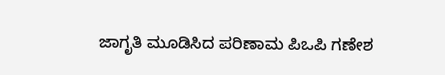ಜಾಗೃತಿ ಮೂಡಿಸಿದ ಪರಿಣಾಮ ಪಿಒಪಿ ಗಣೇಶ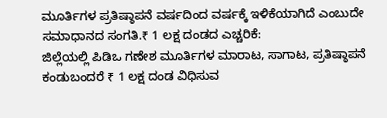ಮೂರ್ತಿಗಳ ಪ್ರತಿಷ್ಠಾಪನೆ ವರ್ಷದಿಂದ ವರ್ಷಕ್ಕೆ ಇಳಿಕೆಯಾಗಿದೆ ಎಂಬುದೇ ಸಮಾಧಾನದ ಸಂಗತಿ.₹ 1 ಲಕ್ಷ ದಂಡದ ಎಚ್ಚರಿಕೆ:
ಜಿಲ್ಲೆಯಲ್ಲಿ ಪಿಡಿಒ ಗಣೇಶ ಮೂರ್ತಿಗಳ ಮಾರಾಟ, ಸಾಗಾಟ, ಪ್ರತಿಷ್ಠಾಪನೆ ಕಂಡುಬಂದರೆ ₹ 1 ಲಕ್ಷ ದಂಡ ವಿಧಿಸುವ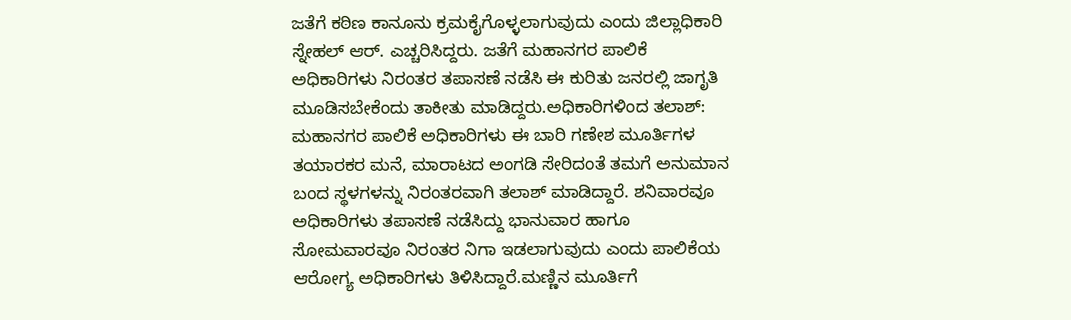ಜತೆಗೆ ಕಠಿಣ ಕಾನೂನು ಕ್ರಮಕೈಗೊಳ್ಳಲಾಗುವುದು ಎಂದು ಜಿಲ್ಲಾಧಿಕಾರಿ ಸ್ನೇಹಲ್ ಆರ್. ಎಚ್ಚರಿಸಿದ್ದರು. ಜತೆಗೆ ಮಹಾನಗರ ಪಾಲಿಕೆ ಅಧಿಕಾರಿಗಳು ನಿರಂತರ ತಪಾಸಣೆ ನಡೆಸಿ ಈ ಕುರಿತು ಜನರಲ್ಲಿ ಜಾಗೃತಿ ಮೂಡಿಸಬೇಕೆಂದು ತಾಕೀತು ಮಾಡಿದ್ದರು.ಅಧಿಕಾರಿಗಳಿಂದ ತಲಾಶ್:
ಮಹಾನಗರ ಪಾಲಿಕೆ ಅಧಿಕಾರಿಗಳು ಈ ಬಾರಿ ಗಣೇಶ ಮೂರ್ತಿಗಳ ತಯಾರಕರ ಮನೆ, ಮಾರಾಟದ ಅಂಗಡಿ ಸೇರಿದಂತೆ ತಮಗೆ ಅನುಮಾನ ಬಂದ ಸ್ಥಳಗಳನ್ನು ನಿರಂತರವಾಗಿ ತಲಾಶ್ ಮಾಡಿದ್ದಾರೆ. ಶನಿವಾರವೂ ಅಧಿಕಾರಿಗಳು ತಪಾಸಣೆ ನಡೆಸಿದ್ದು ಭಾನುವಾರ ಹಾಗೂ ಸೋಮವಾರವೂ ನಿರಂತರ ನಿಗಾ ಇಡಲಾಗುವುದು ಎಂದು ಪಾಲಿಕೆಯ ಆರೋಗ್ಯ ಅಧಿಕಾರಿಗಳು ತಿಳಿಸಿದ್ದಾರೆ.ಮಣ್ಣಿನ ಮೂರ್ತಿಗೆ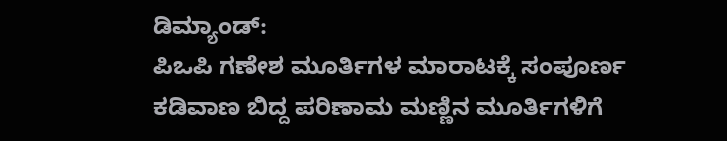ಡಿಮ್ಯಾಂಡ್:
ಪಿಒಪಿ ಗಣೇಶ ಮೂರ್ತಿಗಳ ಮಾರಾಟಕ್ಕೆ ಸಂಪೂರ್ಣ ಕಡಿವಾಣ ಬಿದ್ದ ಪರಿಣಾಮ ಮಣ್ಣಿನ ಮೂರ್ತಿಗಳಿಗೆ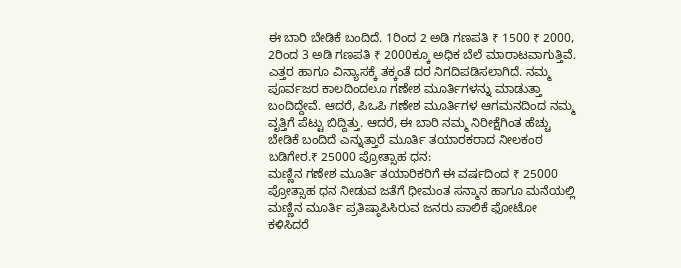ಈ ಬಾರಿ ಬೇಡಿಕೆ ಬಂದಿದೆ. 1ರಿಂದ 2 ಅಡಿ ಗಣಪತಿ ₹ 1500 ₹ 2000, 2ರಿಂದ 3 ಅಡಿ ಗಣಪತಿ ₹ 2000ಕ್ಕೂ ಅಧಿಕ ಬೆಲೆ ಮಾರಾಟವಾಗುತ್ತಿವೆ. ಎತ್ತರ ಹಾಗೂ ವಿನ್ಯಾಸಕ್ಕೆ ತಕ್ಕಂತೆ ದರ ನಿಗದಿಪಡಿಸಲಾಗಿದೆ. ನಮ್ಮ ಪೂರ್ವಜರ ಕಾಲದಿಂದಲೂ ಗಣೇಶ ಮೂರ್ತಿಗಳನ್ನು ಮಾಡುತ್ತಾ ಬಂದಿದ್ದೇವೆ. ಆದರೆ, ಪಿಒಪಿ ಗಣೇಶ ಮೂರ್ತಿಗಳ ಆಗಮನದಿಂದ ನಮ್ಮ ವೃತ್ತಿಗೆ ಪೆಟ್ಟು ಬಿದ್ದಿತ್ತು. ಆದರೆ, ಈ ಬಾರಿ ನಮ್ಮ ನಿರೀಕ್ಷೆಗಿಂತ ಹೆಚ್ಚು ಬೇಡಿಕೆ ಬಂದಿದೆ ಎನ್ನುತ್ತಾರೆ ಮೂರ್ತಿ ತಯಾರಕರಾದ ನೀಲಕಂಠ ಬಡಿಗೇರ.₹ 25000 ಪ್ರೋತ್ಸಾಹ ಧನ:
ಮಣ್ಣಿನ ಗಣೇಶ ಮೂರ್ತಿ ತಯಾರಿಕರಿಗೆ ಈ ವರ್ಷದಿಂದ ₹ 25000 ಪ್ರೋತ್ಸಾಹ ಧನ ನೀಡುವ ಜತೆಗೆ ಧೀಮಂತ ಸನ್ಮಾನ ಹಾಗೂ ಮನೆಯಲ್ಲಿ ಮಣ್ಣಿನ ಮೂರ್ತಿ ಪ್ರತಿಷ್ಠಾಪಿಸಿರುವ ಜನರು ಪಾಲಿಕೆ ಫೋಟೋ ಕಳಿಸಿದರೆ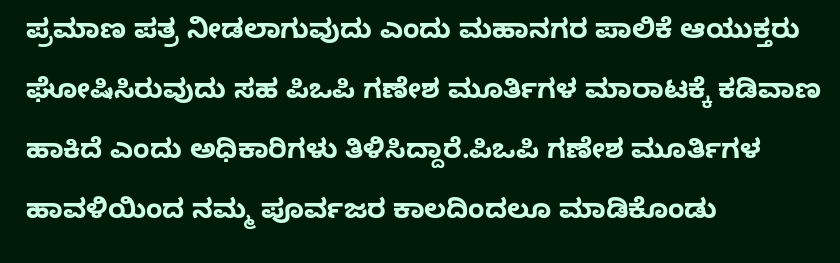ಪ್ರಮಾಣ ಪತ್ರ ನೀಡಲಾಗುವುದು ಎಂದು ಮಹಾನಗರ ಪಾಲಿಕೆ ಆಯುಕ್ತರು ಘೋಷಿಸಿರುವುದು ಸಹ ಪಿಒಪಿ ಗಣೇಶ ಮೂರ್ತಿಗಳ ಮಾರಾಟಕ್ಕೆ ಕಡಿವಾಣ ಹಾಕಿದೆ ಎಂದು ಅಧಿಕಾರಿಗಳು ತಿಳಿಸಿದ್ದಾರೆ.ಪಿಒಪಿ ಗಣೇಶ ಮೂರ್ತಿಗಳ ಹಾವಳಿಯಿಂದ ನಮ್ಮ ಪೂರ್ವಜರ ಕಾಲದಿಂದಲೂ ಮಾಡಿಕೊಂಡು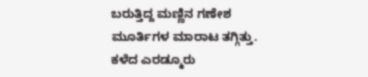ಬರುತ್ತಿದ್ದ ಮಣ್ಣಿನ ಗಣೇಶ ಮೂರ್ತಿಗಳ ಮಾರಾಟ ತಗ್ಗಿತ್ತು. ಕಳೆದ ಎರಡ್ಮೂರು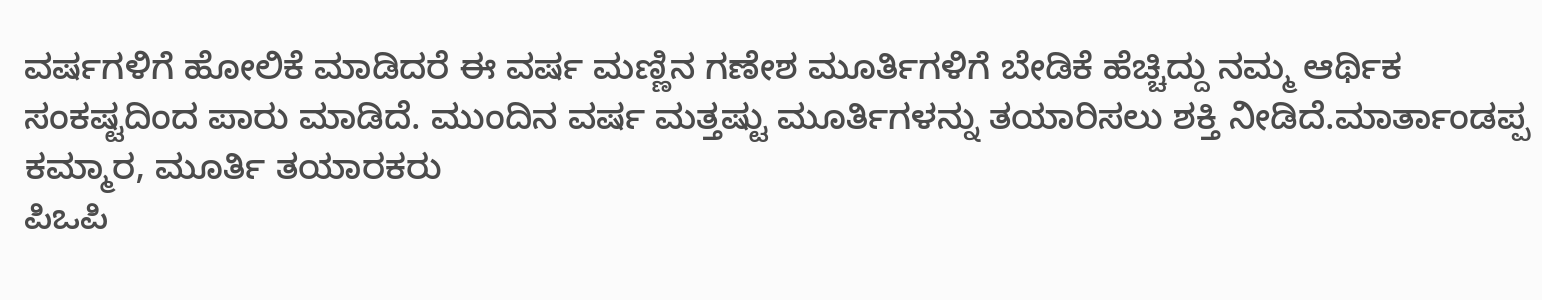ವರ್ಷಗಳಿಗೆ ಹೋಲಿಕೆ ಮಾಡಿದರೆ ಈ ವರ್ಷ ಮಣ್ಣಿನ ಗಣೇಶ ಮೂರ್ತಿಗಳಿಗೆ ಬೇಡಿಕೆ ಹೆಚ್ಚಿದ್ದು ನಮ್ಮ ಆರ್ಥಿಕ ಸಂಕಷ್ಟದಿಂದ ಪಾರು ಮಾಡಿದೆ. ಮುಂದಿನ ವರ್ಷ ಮತ್ತಷ್ಟು ಮೂರ್ತಿಗಳನ್ನು ತಯಾರಿಸಲು ಶಕ್ತಿ ನೀಡಿದೆ.ಮಾರ್ತಾಂಡಪ್ಪ ಕಮ್ಮಾರ, ಮೂರ್ತಿ ತಯಾರಕರು
ಪಿಒಪಿ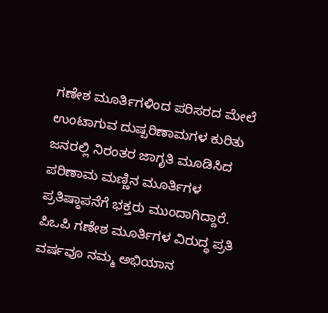ಗಣೇಶ ಮೂರ್ತಿಗಳಿಂದ ಪರಿಸರದ ಮೇಲೆ ಉಂಟಾಗುವ ದುಷ್ಪರಿಣಾಮಗಳ ಕುರಿತು ಜನರಲ್ಲಿ ನಿರಂತರ ಜಾಗೃತಿ ಮೂಡಿಸಿದ ಪರಿಣಾಮ ಮಣ್ಣಿನ ಮೂರ್ತಿಗಳ ಪ್ರತಿಷ್ಠಾಪನೆಗೆ ಭಕ್ತರು ಮುಂದಾಗಿದ್ದಾರೆ. ಪಿಒಪಿ ಗಣೇಶ ಮೂರ್ತಿಗಳ ವಿರುದ್ಧ ಪ್ರತಿ ವರ್ಷವೂ ನಮ್ಮ ಅಭಿಯಾನ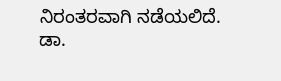ನಿರಂತರವಾಗಿ ನಡೆಯಲಿದೆ.
ಡಾ.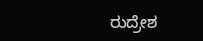ರುದ್ರೇಶ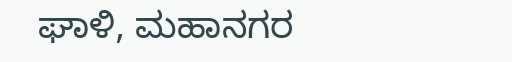ಘಾಳಿ, ಮಹಾನಗರ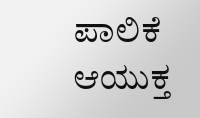ಪಾಲಿಕೆ ಆಯುಕ್ತ